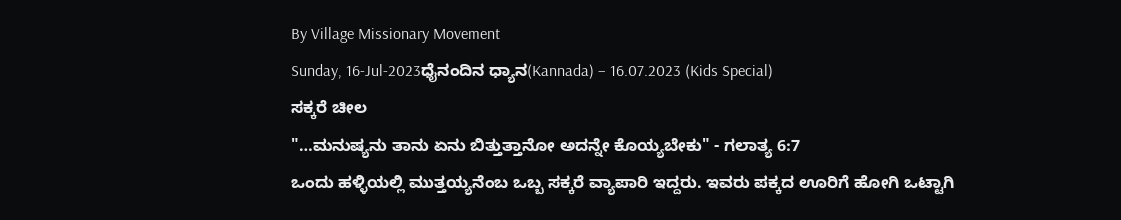By Village Missionary Movement
Sunday, 16-Jul-2023ಧೈನಂದಿನ ಧ್ಯಾನ(Kannada) – 16.07.2023 (Kids Special)
ಸಕ್ಕರೆ ಚೀಲ
"…ಮನುಷ್ಯನು ತಾನು ಏನು ಬಿತ್ತುತ್ತಾನೋ ಅದನ್ನೇ ಕೊಯ್ಯಬೇಕು" - ಗಲಾತ್ಯ 6:7
ಒಂದು ಹಳ್ಳಿಯಲ್ಲಿ ಮುತ್ತಯ್ಯನೆಂಬ ಒಬ್ಬ ಸಕ್ಕರೆ ವ್ಯಾಪಾರಿ ಇದ್ದರು. ಇವರು ಪಕ್ಕದ ಊರಿಗೆ ಹೋಗಿ ಒಟ್ಟಾಗಿ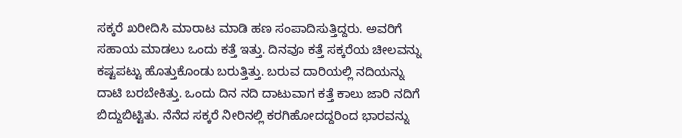ಸಕ್ಕರೆ ಖರೀದಿಸಿ ಮಾರಾಟ ಮಾಡಿ ಹಣ ಸಂಪಾದಿಸುತ್ತಿದ್ದರು. ಅವರಿಗೆ ಸಹಾಯ ಮಾಡಲು ಒಂದು ಕತ್ತೆ ಇತ್ತು. ದಿನವೂ ಕತ್ತೆ ಸಕ್ಕರೆಯ ಚೀಲವನ್ನು ಕಷ್ಟಪಟ್ಟು ಹೊತ್ತುಕೊಂಡು ಬರುತ್ತಿತ್ತು. ಬರುವ ದಾರಿಯಲ್ಲಿ ನದಿಯನ್ನು ದಾಟಿ ಬರಬೇಕಿತ್ತು. ಒಂದು ದಿನ ನದಿ ದಾಟುವಾಗ ಕತ್ತೆ ಕಾಲು ಜಾರಿ ನದಿಗೆ ಬಿದ್ದುಬಿಟ್ಟಿತು. ನೆನೆದ ಸಕ್ಕರೆ ನೀರಿನಲ್ಲಿ ಕರಗಿಹೋದದ್ದರಿಂದ ಭಾರವನ್ನು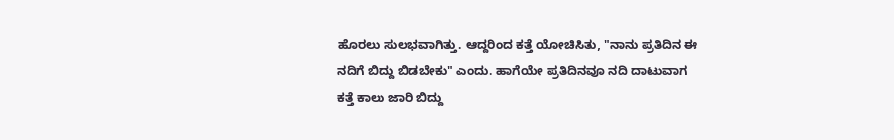ಹೊರಲು ಸುಲಭವಾಗಿತ್ತು. ಆದ್ದರಿಂದ ಕತ್ತೆ ಯೋಚಿಸಿತು, "ನಾನು ಪ್ರತಿದಿನ ಈ ನದಿಗೆ ಬಿದ್ದು ಬಿಡಬೇಕು" ಎಂದು. ಹಾಗೆಯೇ ಪ್ರತಿದಿನವೂ ನದಿ ದಾಟುವಾಗ ಕತ್ತೆ ಕಾಲು ಜಾರಿ ಬಿದ್ದು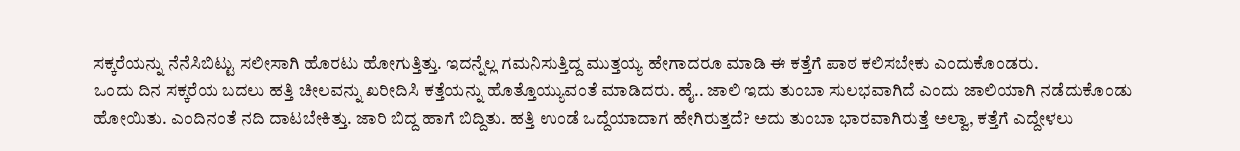ಸಕ್ಕರೆಯನ್ನು ನೆನೆಸಿಬಿಟ್ಟು ಸಲೀಸಾಗಿ ಹೊರಟು ಹೋಗುತ್ತಿತ್ತು. ಇದನ್ನೆಲ್ಲ ಗಮನಿಸುತ್ತಿದ್ದ ಮುತ್ತಯ್ಯ ಹೇಗಾದರೂ ಮಾಡಿ ಈ ಕತ್ತೆಗೆ ಪಾಠ ಕಲಿಸಬೇಕು ಎಂದುಕೊಂಡರು.
ಒಂದು ದಿನ ಸಕ್ಕರೆಯ ಬದಲು ಹತ್ತಿ ಚೀಲವನ್ನು ಖರೀದಿಸಿ ಕತ್ತೆಯನ್ನು ಹೊತ್ತೊಯ್ಯುವಂತೆ ಮಾಡಿದರು. ಹೈ.. ಜಾಲಿ ಇದು ತುಂಬಾ ಸುಲಭವಾಗಿದೆ ಎಂದು ಜಾಲಿಯಾಗಿ ನಡೆದುಕೊಂಡು ಹೋಯಿತು. ಎಂದಿನಂತೆ ನದಿ ದಾಟಬೇಕಿತ್ತು. ಜಾರಿ ಬಿದ್ದ ಹಾಗೆ ಬಿದ್ದಿತು. ಹತ್ತಿ ಉಂಡೆ ಒದ್ದೆಯಾದಾಗ ಹೇಗಿರುತ್ತದೆ? ಅದು ತುಂಬಾ ಭಾರವಾಗಿರುತ್ತೆ ಅಲ್ವಾ, ಕತ್ತೆಗೆ ಎದ್ದೇಳಲು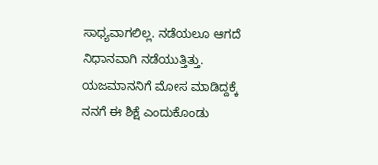ಸಾಧ್ಯವಾಗಲಿಲ್ಲ. ನಡೆಯಲೂ ಆಗದೆ ನಿಧಾನವಾಗಿ ನಡೆಯುತ್ತಿತ್ತು. ಯಜಮಾನನಿಗೆ ಮೋಸ ಮಾಡಿದ್ದಕ್ಕೆ ನನಗೆ ಈ ಶಿಕ್ಷೆ ಎಂದುಕೊಂಡು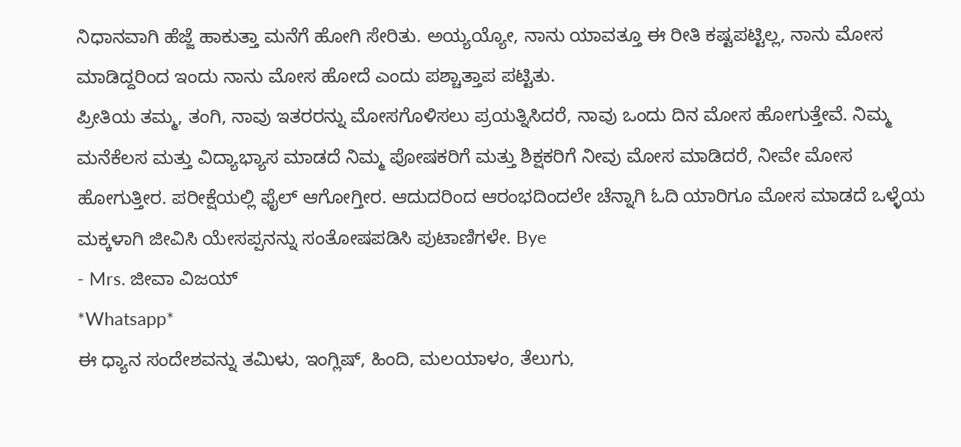ನಿಧಾನವಾಗಿ ಹೆಜ್ಜೆ ಹಾಕುತ್ತಾ ಮನೆಗೆ ಹೋಗಿ ಸೇರಿತು. ಅಯ್ಯಯ್ಯೋ, ನಾನು ಯಾವತ್ತೂ ಈ ರೀತಿ ಕಷ್ಟಪಟ್ಟಿಲ್ಲ, ನಾನು ಮೋಸ ಮಾಡಿದ್ದರಿಂದ ಇಂದು ನಾನು ಮೋಸ ಹೋದೆ ಎಂದು ಪಶ್ಚಾತ್ತಾಪ ಪಟ್ಟಿತು.
ಪ್ರೀತಿಯ ತಮ್ಮ, ತಂಗಿ, ನಾವು ಇತರರನ್ನು ಮೋಸಗೊಳಿಸಲು ಪ್ರಯತ್ನಿಸಿದರೆ, ನಾವು ಒಂದು ದಿನ ಮೋಸ ಹೋಗುತ್ತೇವೆ. ನಿಮ್ಮ ಮನೆಕೆಲಸ ಮತ್ತು ವಿದ್ಯಾಭ್ಯಾಸ ಮಾಡದೆ ನಿಮ್ಮ ಪೋಷಕರಿಗೆ ಮತ್ತು ಶಿಕ್ಷಕರಿಗೆ ನೀವು ಮೋಸ ಮಾಡಿದರೆ, ನೀವೇ ಮೋಸ ಹೋಗುತ್ತೀರ. ಪರೀಕ್ಷೆಯಲ್ಲಿ ಫೈಲ್ ಆಗೋಗ್ತೀರ. ಆದುದರಿಂದ ಆರಂಭದಿಂದಲೇ ಚೆನ್ನಾಗಿ ಓದಿ ಯಾರಿಗೂ ಮೋಸ ಮಾಡದೆ ಒಳ್ಳೆಯ ಮಕ್ಕಳಾಗಿ ಜೀವಿಸಿ ಯೇಸಪ್ಪನನ್ನು ಸಂತೋಷಪಡಿಸಿ ಪುಟಾಣಿಗಳೇ. Bye
- Mrs. ಜೀವಾ ವಿಜಯ್
*Whatsapp*
ಈ ಧ್ಯಾನ ಸಂದೇಶವನ್ನು ತಮಿಳು, ಇಂಗ್ಲಿಷ್, ಹಿಂದಿ, ಮಲಯಾಳಂ, ತೆಲುಗು,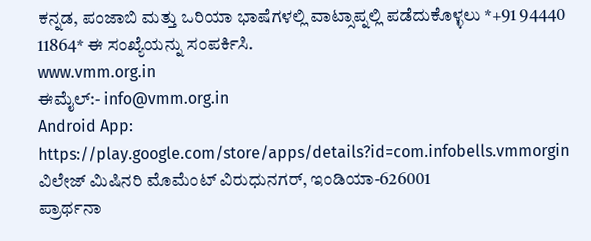ಕನ್ನಡ, ಪಂಜಾಬಿ ಮತ್ತು ಒರಿಯಾ ಭಾಷೆಗಳಲ್ಲಿ ವಾಟ್ಸಾಪ್ನಲ್ಲಿ ಪಡೆದುಕೊಳ್ಳಲು *+91 94440 11864* ಈ ಸಂಖ್ಯೆಯನ್ನು ಸಂಪರ್ಕಿಸಿ.
www.vmm.org.in
ಈಮೈಲ್:- info@vmm.org.in
Android App: https://play.google.com/store/apps/details?id=com.infobells.vmmorgin
ವಿಲೇಜ್ ಮಿಷಿನರಿ ಮೊಮೆಂಟ್ ವಿರುಧುನಗರ್, ಇಂಡಿಯಾ-626001
ಪ್ರಾರ್ಥನಾ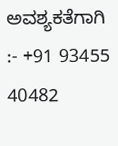ಅವಶ್ಯಕತೆಗಾಗಿ :- +91 93455 40482